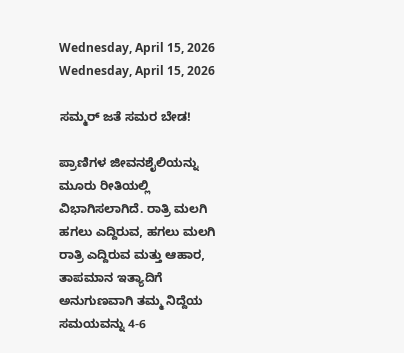Wednesday, April 15, 2026
Wednesday, April 15, 2026

ಸಮ್ಮರ್‌ ಜತೆ ಸಮರ ಬೇಡ!

ಪ್ರಾಣಿಗಳ ಜೀವನಶೈಲಿಯನ್ನು ಮೂರು ರೀತಿಯಲ್ಲಿ ವಿಭಾಗಿಸಲಾಗಿದೆ. ರಾತ್ರಿ ಮಲಗಿ ಹಗಲು ಎದ್ದಿರುವ, ಹಗಲು ಮಲಗಿ ರಾತ್ರಿ ಎದ್ದಿರುವ ಮತ್ತು ಆಹಾರ, ತಾಪಮಾನ ಇತ್ಯಾದಿಗೆ ಅನುಗುಣವಾಗಿ ತಮ್ಮ ನಿದ್ದೆಯ ಸಮಯವನ್ನು 4-6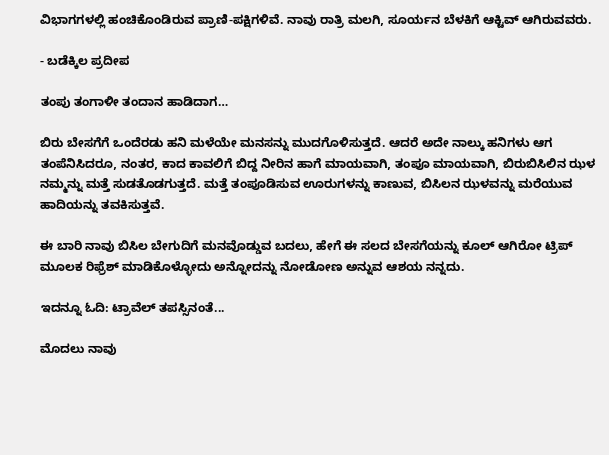ವಿಭಾಗಗಳಲ್ಲಿ ಹಂಚಿಕೊಂಡಿರುವ ಪ್ರಾಣಿ-ಪಕ್ಷಿಗಳಿವೆ. ನಾವು ರಾತ್ರಿ ಮಲಗಿ, ಸೂರ್ಯನ ಬೆಳಕಿಗೆ ಆಕ್ಟಿವ್‌ ಆಗಿರುವವರು.

- ಬಡೆಕ್ಕಿಲ ಪ್ರದೀಪ

ತಂಪು ತಂಗಾಳೀ ತಂದಾನ ಹಾಡಿದಾಗ…

ಬಿರು ಬೇಸಗೆಗೆ ಒಂದೆರಡು ಹನಿ ಮಳೆಯೇ ಮನಸನ್ನು ಮುದಗೊಳಿಸುತ್ತದೆ. ಆದರೆ ಅದೇ ನಾಲ್ಕು ಹನಿಗಳು ಆಗ ತಂಪೆನಿಸಿದರೂ, ನಂತರ, ಕಾದ ಕಾವಲಿಗೆ ಬಿದ್ದ ನೀರಿನ ಹಾಗೆ ಮಾಯವಾಗಿ, ತಂಪೂ ಮಾಯವಾಗಿ, ಬಿರುಬಿಸಿಲಿನ ಝಳ ನಮ್ಮನ್ನು ಮತ್ತೆ ಸುಡತೊಡಗುತ್ತದೆ. ಮತ್ತೆ ತಂಪೂಡಿಸುವ ಊರುಗಳನ್ನು ಕಾಣುವ, ಬಿಸಿಲನ ಝಳವನ್ನು ಮರೆಯುವ ಹಾದಿಯನ್ನು ತವಕಿಸುತ್ತವೆ.

ಈ ಬಾರಿ ನಾವು ಬಿಸಿಲ ಬೇಗುದಿಗೆ ಮನವೊಡ್ಡುವ ಬದಲು, ಹೇಗೆ ಈ ಸಲದ ಬೇಸಗೆಯನ್ನು ಕೂಲ್‌ ಆಗಿರೋ ಟ್ರಿಪ್‌ ಮೂಲಕ ರಿಫ್ರೆಶ್‌ ಮಾಡಿಕೊಳ್ಳೋದು ಅನ್ನೋದನ್ನು ನೋಡೋಣ ಅನ್ನುವ ಆಶಯ ನನ್ನದು.

ಇದನ್ನೂ ಓದಿ: ಟ್ರಾವೆಲ್ ತಪಸ್ಸಿನಂತೆ...

ಮೊದಲು ನಾವು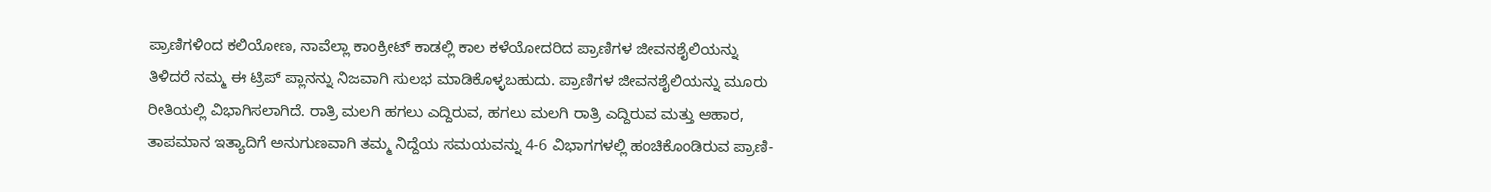ಪ್ರಾಣಿಗಳಿಂದ ಕಲಿಯೋಣ, ನಾವೆಲ್ಲಾ ಕಾಂಕ್ರೀಟ್‌ ಕಾಡಲ್ಲಿ ಕಾಲ ಕಳೆಯೋದರಿದ ಪ್ರಾಣಿಗಳ ಜೀವನಶೈಲಿಯನ್ನು ತಿಳಿದರೆ ನಮ್ಮ ಈ ಟ್ರಿಪ್‌ ಪ್ಲಾನನ್ನು ನಿಜವಾಗಿ ಸುಲಭ ಮಾಡಿಕೊಳ್ಳಬಹುದು. ಪ್ರಾಣಿಗಳ ಜೀವನಶೈಲಿಯನ್ನು ಮೂರು ರೀತಿಯಲ್ಲಿ ವಿಭಾಗಿಸಲಾಗಿದೆ. ರಾತ್ರಿ ಮಲಗಿ ಹಗಲು ಎದ್ದಿರುವ, ಹಗಲು ಮಲಗಿ ರಾತ್ರಿ ಎದ್ದಿರುವ ಮತ್ತು ಆಹಾರ, ತಾಪಮಾನ ಇತ್ಯಾದಿಗೆ ಅನುಗುಣವಾಗಿ ತಮ್ಮ ನಿದ್ದೆಯ ಸಮಯವನ್ನು 4-6 ವಿಭಾಗಗಳಲ್ಲಿ ಹಂಚಿಕೊಂಡಿರುವ ಪ್ರಾಣಿ-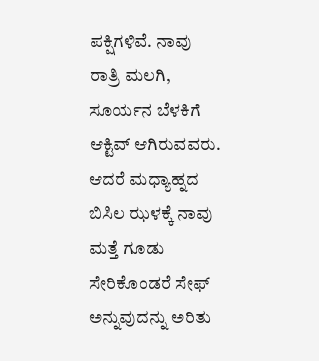ಪಕ್ಷಿಗಳಿವೆ. ನಾವು ರಾತ್ರಿ ಮಲಗಿ, ಸೂರ್ಯನ ಬೆಳಕಿಗೆ ಆಕ್ಟಿವ್‌ ಆಗಿರುವವರು. ಆದರೆ ಮಧ್ಯಾಹ್ನದ ಬಿಸಿಲ ಝಳಕ್ಕೆ ನಾವು ಮತ್ತೆ ಗೂಡು ಸೇರಿಕೊಂಡರೆ ಸೇಫ್‌ ಅನ್ನುವುದನ್ನು ಅರಿತು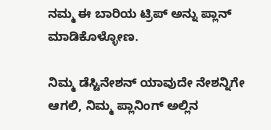ನಮ್ಮ ಈ ಬಾರಿಯ ಟ್ರಿಪ್‌ ಅನ್ನು ಪ್ಲಾನ್‌ ಮಾಡಿಕೊಳ್ಳೋಣ.

ನಿಮ್ಮ ಡೆಸ್ಟಿನೇಶನ್‌ ಯಾವುದೇ ನೇಶನ್ನಿಗೇ ಆಗಲಿ, ನಿಮ್ಮ ಪ್ಲಾನಿಂಗ್‌ ಅಲ್ಲಿನ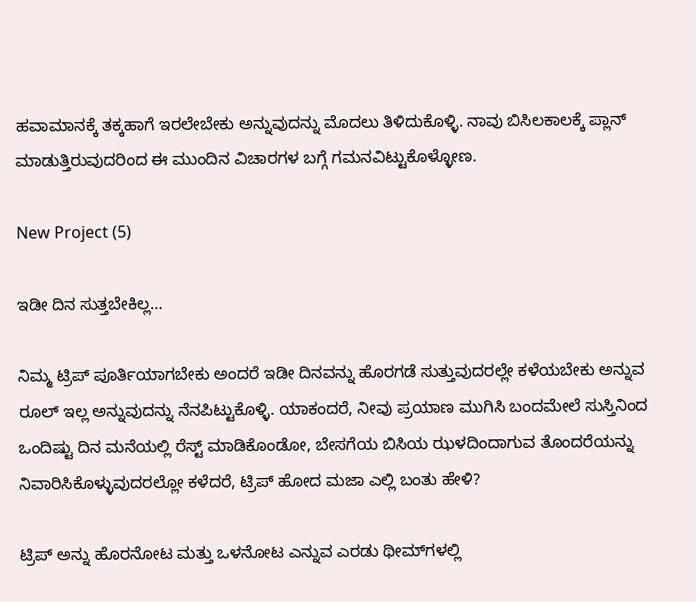ಹವಾಮಾನಕ್ಕೆ ತಕ್ಕಹಾಗೆ ಇರಲೇಬೇಕು ಅನ್ನುವುದನ್ನು ಮೊದಲು ತಿಳಿದುಕೊಳ್ಳಿ. ನಾವು ಬಿಸಿಲಕಾಲಕ್ಕೆ ಪ್ಲಾನ್‌ ಮಾಡುತ್ತಿರುವುದರಿಂದ ಈ ಮುಂದಿನ ವಿಚಾರಗಳ ಬಗ್ಗೆ ಗಮನವಿಟ್ಟುಕೊಳ್ಳೋಣ.

New Project (5)

ಇಡೀ ದಿನ ಸುತ್ತಬೇಕಿಲ್ಲ…

ನಿಮ್ಮ ಟ್ರಿಪ್‌ ಪೂರ್ತಿಯಾಗಬೇಕು ಅಂದರೆ ಇಡೀ ದಿನವನ್ನು ಹೊರಗಡೆ ಸುತ್ತುವುದರಲ್ಲೇ ಕಳೆಯಬೇಕು ಅನ್ನುವ ರೂಲ್‌ ಇಲ್ಲ ಅನ್ನುವುದನ್ನು ನೆನಪಿಟ್ಟುಕೊಳ್ಳಿ. ಯಾಕಂದರೆ, ನೀವು ಪ್ರಯಾಣ ಮುಗಿಸಿ ಬಂದಮೇಲೆ ಸುಸ್ತಿನಿಂದ ಒಂದಿಷ್ಟು ದಿನ ಮನೆಯಲ್ಲಿ ರೆಸ್ಟ್‌ ಮಾಡಿಕೊಂಡೋ, ಬೇಸಗೆಯ ಬಿಸಿಯ ಝಳದಿಂದಾಗುವ ತೊಂದರೆಯನ್ನು ನಿವಾರಿಸಿಕೊಳ್ಳುವುದರಲ್ಲೋ ಕಳೆದರೆ, ಟ್ರಿಪ್‌ ಹೋದ ಮಜಾ ಎಲ್ಲಿ ಬಂತು ಹೇಳಿ?

ಟ್ರಿಪ್‌ ಅನ್ನು ಹೊರನೋಟ ಮತ್ತು ಒಳನೋಟ ಎನ್ನುವ ಎರಡು ಥೀಮ್‌ಗಳಲ್ಲಿ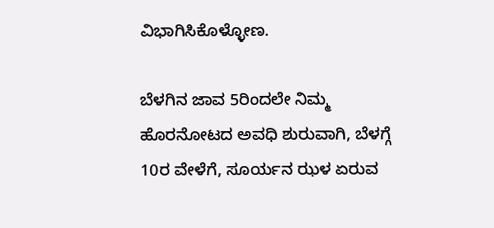ವಿಭಾಗಿಸಿಕೊಳ್ಳೋಣ.

ಬೆಳಗಿನ ಜಾವ 5ರಿಂದಲೇ ನಿಮ್ಮ ಹೊರನೋಟದ ಅವಧಿ ಶುರುವಾಗಿ, ಬೆಳಗ್ಗೆ 10ರ ವೇಳೆಗೆ, ಸೂರ್ಯನ ಝಳ ಏರುವ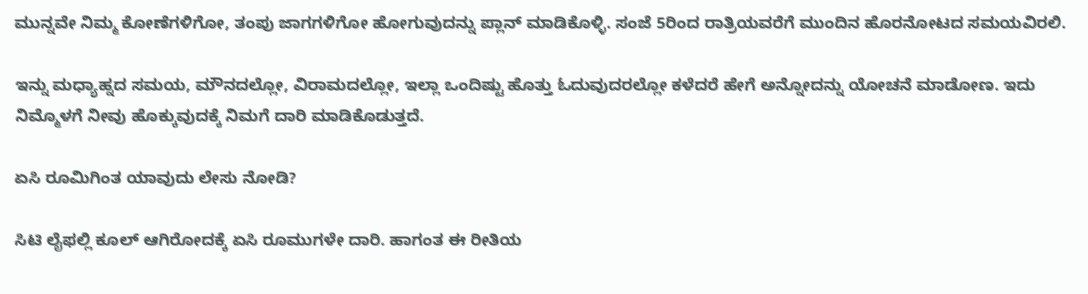ಮುನ್ನವೇ ನಿಮ್ಮ ಕೋಣೆಗಳಿಗೋ, ತಂಪು ಜಾಗಗಳಿಗೋ ಹೋಗುವುದನ್ನು ಪ್ಲಾನ್‌ ಮಾಡಿಕೊಳ್ಳಿ. ಸಂಜೆ 5ರಿಂದ ರಾತ್ರಿಯವರೆಗೆ ಮುಂದಿನ ಹೊರನೋಟದ ಸಮಯವಿರಲಿ.

ಇನ್ನು ಮಧ್ಯಾಹ್ನದ ಸಮಯ, ಮೌನದಲ್ಲೋ, ವಿರಾಮದಲ್ಲೋ, ಇಲ್ಲಾ ಒಂದಿಷ್ಟು ಹೊತ್ತು ಓದುವುದರಲ್ಲೋ ಕಳೆದರೆ ಹೇಗೆ ಅನ್ನೋದನ್ನು ಯೋಚನೆ ಮಾಡೋಣ. ಇದು ನಿಮ್ಮೊಳಗೆ ನೀವು ಹೊಕ್ಕುವುದಕ್ಕೆ ನಿಮಗೆ ದಾರಿ ಮಾಡಿಕೊಡುತ್ತದೆ.

ಏಸಿ ರೂಮಿಗಿಂತ ಯಾವುದು ಲೇಸು ನೋಡಿ?

ಸಿಟಿ ಲೈಫಲ್ಲಿ ಕೂಲ್‌ ಆಗಿರೋದಕ್ಕೆ ಏಸಿ ರೂಮುಗಳೇ ದಾರಿ. ಹಾಗಂತ ಈ ರೀತಿಯ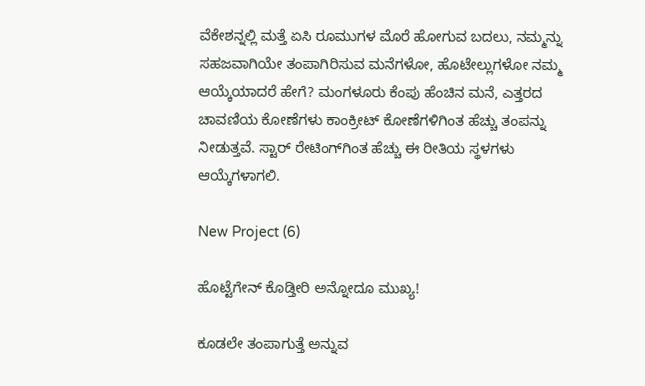ವೆಕೇಶನ್ನಲ್ಲಿ ಮತ್ತೆ ಏಸಿ ರೂಮುಗಳ ಮೊರೆ ಹೋಗುವ ಬದಲು, ನಮ್ಮನ್ನು ಸಹಜವಾಗಿಯೇ ತಂಪಾಗಿರಿಸುವ ಮನೆಗಳೋ, ಹೊಟೇಲ್ಲುಗಳೋ ನಮ್ಮ ಆಯ್ಕೆಯಾದರೆ ಹೇಗೆ? ಮಂಗಳೂರು ಕೆಂಪು ಹೆಂಚಿನ ಮನೆ, ಎತ್ತರದ ಚಾವಣಿಯ ಕೋಣೆಗಳು ಕಾಂಕ್ರೀಟ್‌ ಕೋಣೆಗಳಿಗಿಂತ ಹೆಚ್ಚು ತಂಪನ್ನು ನೀಡುತ್ತವೆ. ಸ್ಟಾರ್‌ ರೇಟಿಂಗ್‌ಗಿಂತ ಹೆಚ್ಚು ಈ ರೀತಿಯ ಸ್ಥಳಗಳು ಆಯ್ಕೆಗಳಾಗಲಿ.

New Project (6)

ಹೊಟ್ಟೆಗೇನ್‌ ಕೊಡ್ತೀರಿ ಅನ್ನೋದೂ ಮುಖ್ಯ!

ಕೂಡಲೇ ತಂಪಾಗುತ್ತೆ ಅನ್ನುವ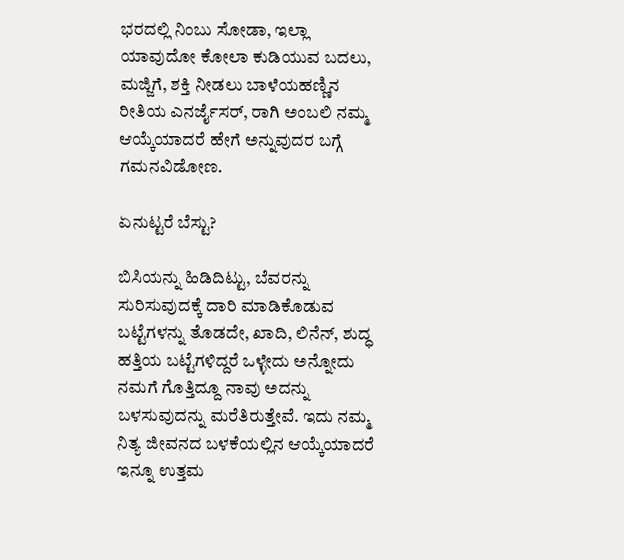ಭರದಲ್ಲಿ ನಿಂಬು ಸೋಡಾ, ಇಲ್ಲಾ ಯಾವುದೋ ಕೋಲಾ ಕುಡಿಯುವ ಬದಲು, ಮಜ್ಜಿಗೆ, ಶಕ್ತಿ ನೀಡಲು ಬಾಳೆಯಹಣ್ಣಿನ ರೀತಿಯ ಎನರ್ಜೈಸರ್‌, ರಾಗಿ ಅಂಬಲಿ ನಮ್ಮ ಆಯ್ಕೆಯಾದರೆ ಹೇಗೆ ಅನ್ನುವುದರ ಬಗ್ಗೆ ಗಮನವಿಡೋಣ.

ಏನುಟ್ಟರೆ ಬೆಸ್ಟು?

ಬಿಸಿಯನ್ನು ಹಿಡಿದಿಟ್ಟು, ಬೆವರನ್ನು ಸುರಿಸುವುದಕ್ಕೆ ದಾರಿ ಮಾಡಿಕೊಡುವ ಬಟ್ಟೆಗಳನ್ನು ತೊಡದೇ, ಖಾದಿ, ಲಿನೆನ್‌, ಶುದ್ಧ ಹತ್ತಿಯ ಬಟ್ಟೆಗಳಿದ್ದರೆ ಒಳ್ಳೇದು ಅನ್ನೋದು ನಮಗೆ ಗೊತ್ತಿದ್ದೂ ನಾವು ಅದನ್ನು ಬಳಸುವುದನ್ನು ಮರೆತಿರುತ್ತೇವೆ. ಇದು ನಮ್ಮ ನಿತ್ಯ ಜೀವನದ ಬಳಕೆಯಲ್ಲಿನ ಆಯ್ಕೆಯಾದರೆ ಇನ್ನೂ ಉತ್ತಮ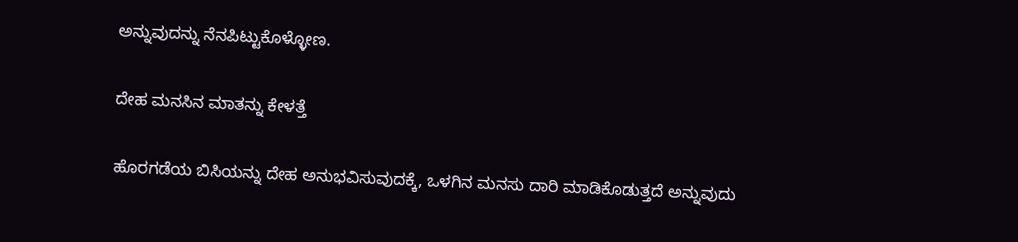ಅನ್ನುವುದನ್ನು ನೆನಪಿಟ್ಟುಕೊಳ್ಳೋಣ.

ದೇಹ ಮನಸಿನ ಮಾತನ್ನು ಕೇಳತ್ತೆ

ಹೊರಗಡೆಯ ಬಿಸಿಯನ್ನು ದೇಹ ಅನುಭವಿಸುವುದಕ್ಕೆ, ಒಳಗಿನ ಮನಸು ದಾರಿ ಮಾಡಿಕೊಡುತ್ತದೆ ಅನ್ನುವುದು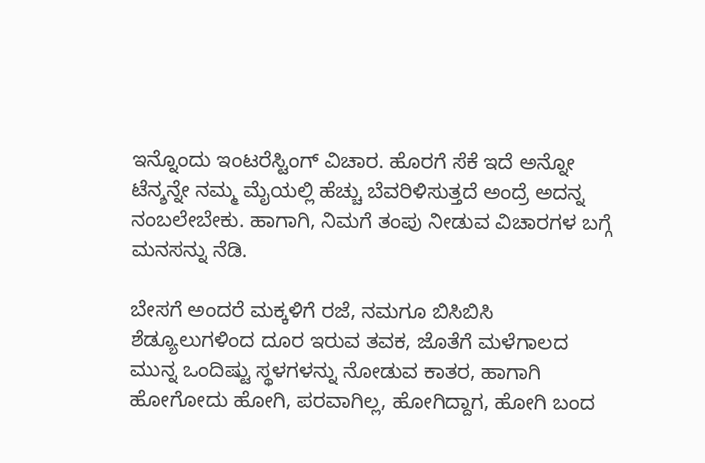ಇನ್ನೊಂದು ಇಂಟರೆಸ್ಟಿಂಗ್‌ ವಿಚಾರ. ಹೊರಗೆ ಸೆಕೆ ಇದೆ ಅನ್ನೋ ಟೆನ್ಶನ್ನೇ ನಮ್ಮ ಮೈಯಲ್ಲಿ ಹೆಚ್ಚು ಬೆವರಿಳಿಸುತ್ತದೆ ಅಂದ್ರೆ ಅದನ್ನ ನಂಬಲೇಬೇಕು. ಹಾಗಾಗಿ, ನಿಮಗೆ ತಂಪು ನೀಡುವ ವಿಚಾರಗಳ ಬಗ್ಗೆ ಮನಸನ್ನು ನೆಡಿ.

ಬೇಸಗೆ ಅಂದರೆ ಮಕ್ಕಳಿಗೆ ರಜೆ, ನಮಗೂ ಬಿಸಿಬಿಸಿ ಶೆಡ್ಯೂಲುಗಳಿಂದ ದೂರ ಇರುವ ತವಕ, ಜೊತೆಗೆ ಮಳೆಗಾಲದ ಮುನ್ನ ಒಂದಿಷ್ಟು ಸ್ಥಳಗಳನ್ನು ನೋಡುವ ಕಾತರ, ಹಾಗಾಗಿ ಹೋಗೋದು ಹೋಗಿ, ಪರವಾಗಿಲ್ಲ, ಹೋಗಿದ್ದಾಗ, ಹೋಗಿ ಬಂದ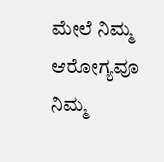ಮೇಲೆ ನಿಮ್ಮ ಆರೋಗ್ಯವೂ ನಿಮ್ಮ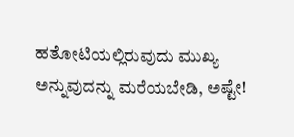ಹತೋಟಿಯಲ್ಲಿರುವುದು ಮುಖ್ಯ ಅನ್ನುವುದನ್ನು ಮರೆಯಬೇಡಿ, ಅಷ್ಟೇ!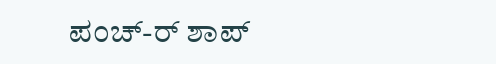ಪಂಚ್‌-ರ್‌ ಶಾಪ್‌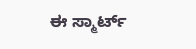ಈ ಸ್ಮಾರ್ಟ್‌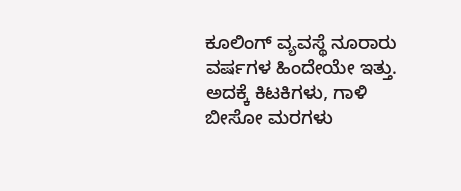ಕೂಲಿಂಗ್‌ ವ್ಯವಸ್ಥೆ ನೂರಾರು ವರ್ಷಗಳ ಹಿಂದೇಯೇ ಇತ್ತು. ಅದಕ್ಕೆ ಕಿಟಕಿಗಳು, ಗಾಳಿ ಬೀಸೋ ಮರಗಳು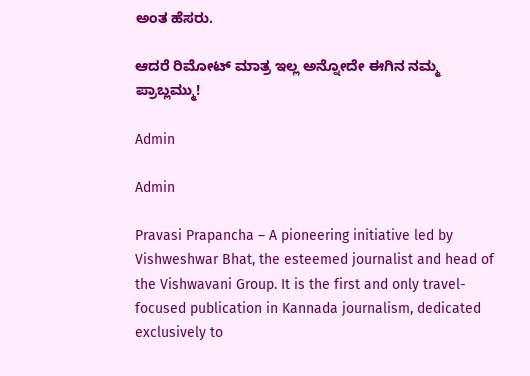ಅಂತ ಹೆಸರು.

ಆದರೆ ರಿಮೋಟ್‌ ಮಾತ್ರ ಇಲ್ಲ ಅನ್ನೋದೇ ಈಗಿನ ನಮ್ಮ ಪ್ರಾಬ್ಲಮ್ಮು!

Admin

Admin

Pravasi Prapancha – A pioneering initiative led by Vishweshwar Bhat, the esteemed journalist and head of the Vishwavani Group. It is the first and only travel-focused publication in Kannada journalism, dedicated exclusively to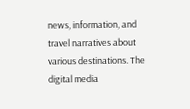news, information, and travel narratives about various destinations. The digital media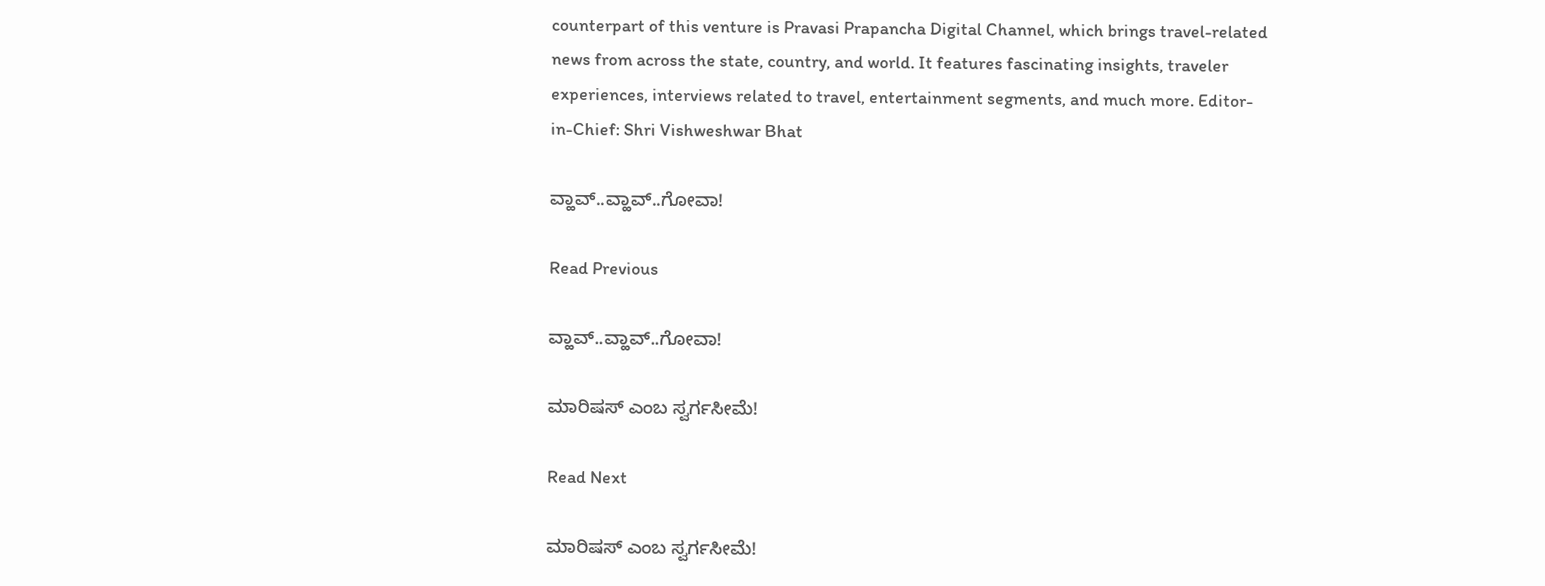counterpart of this venture is Pravasi Prapancha Digital Channel, which brings travel-related news from across the state, country, and world. It features fascinating insights, traveler experiences, interviews related to travel, entertainment segments, and much more. Editor-in-Chief: Shri Vishweshwar Bhat

ವ್ಹಾವ್..ವ್ಹಾವ್..ಗೋವಾ!

Read Previous

ವ್ಹಾವ್..ವ್ಹಾವ್..ಗೋವಾ!

ಮಾರಿಷಸ್‌ ಎಂಬ ಸ್ವರ್ಗಸೀಮೆ!

Read Next

ಮಾರಿಷಸ್‌ ಎಂಬ ಸ್ವರ್ಗಸೀಮೆ!